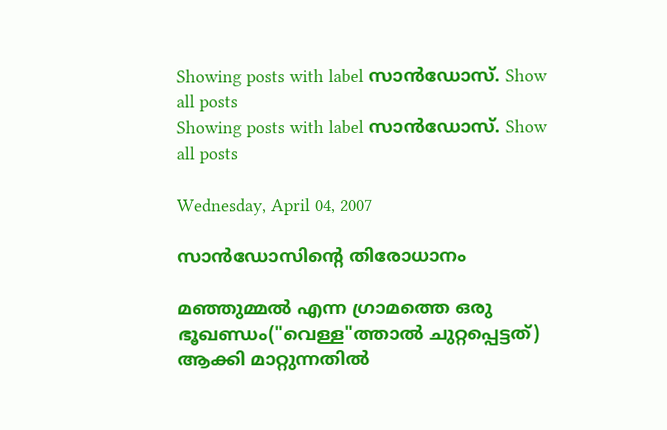Showing posts with label സാന്‍ഡോസ്. Show all posts
Showing posts with label സാന്‍ഡോസ്. Show all posts

Wednesday, April 04, 2007

സാന്‍ഡോസിന്റെ തിരോധാനം

മഞ്ഞുമ്മല്‍ എന്ന ഗ്രാമത്തെ ഒരു ഭൂഖണ്ഡം("വെള്ള"ത്താല്‍ ചുറ്റപ്പെട്ടത്) ആക്കി മാറ്റുന്നതില്‍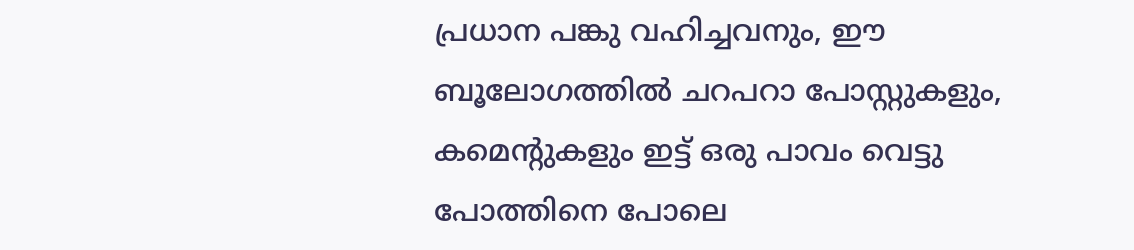പ്രധാന പങ്കു വഹിച്ചവനും, ഈ ബൂലോഗത്തില്‍ ചറപറാ പോസ്റ്റുകളും, കമെന്റുകളും ഇട്ട് ഒരു പാവം വെട്ടു പോത്തിനെ പോലെ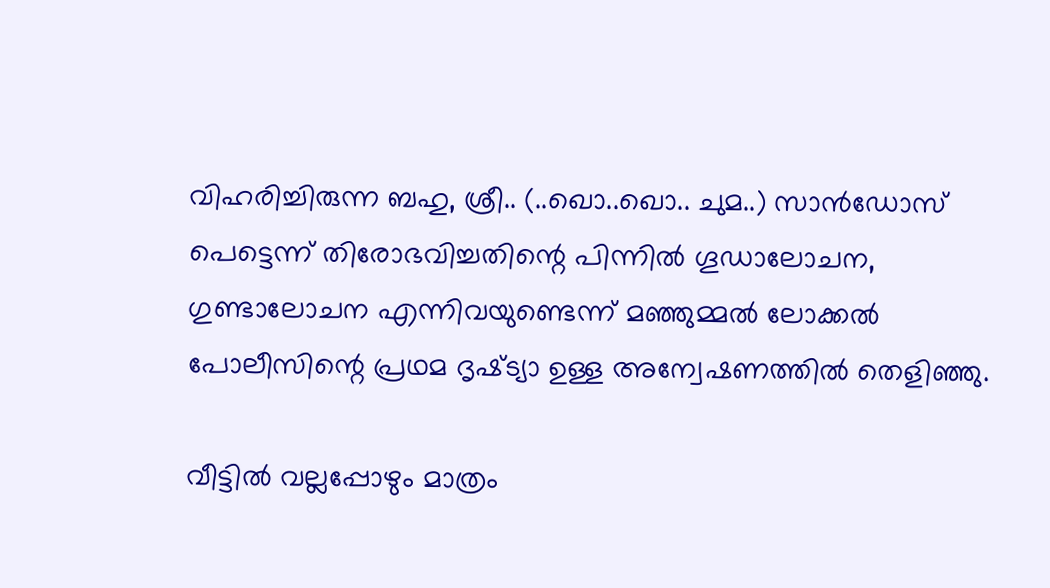വിഹരിച്ചിരുന്ന ബഹു, ശ്രീ.. (..ഖൊ..ഖൊ.. ചുമ..) സാന്‍ഡോസ് പെട്ടെന്ന് തിരോഭവിച്ചതിന്റെ പിന്നില്‍ ഗൂഡാലോചന, ഗുണ്ടാലോചന എന്നിവയുണ്ടെന്ന് മഞ്ഞുമ്മല്‍ ലോക്കല്‍ പോലീസിന്റെ പ്രഥമ ദൃഷ്‌ട്യാ ഉള്ള അന്വേഷണത്തില്‍ തെളിഞ്ഞു.

വീട്ടില്‍ വല്ലപ്പോഴും മാത്രം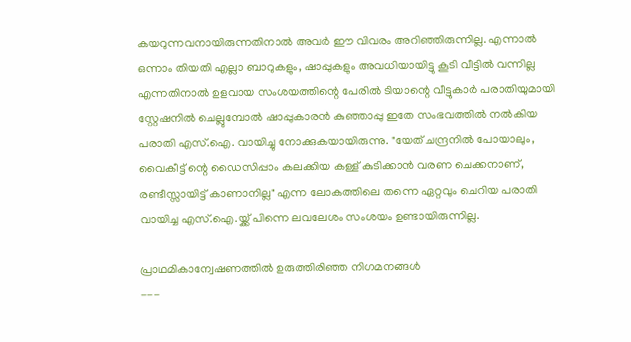കയറുന്നവനായിരുന്നതിനാല്‍ അവര്‍ ഈ വിവരം അറിഞ്ഞിരുന്നില്ല. എന്നാല്‍ ഒന്നാം തിയതി എല്ലാ ബാറുകളും, ഷാപ്പുകളും അവധിയായിട്ടു കൂടി വീട്ടില്‍ വന്നില്ല എന്നതിനാല്‍ ഉളവായ സംശയത്തിന്റെ പേരില്‍ ടിയാന്റെ വീട്ടുകാര്‍ പരാതിയുമായി സ്റ്റേഷനില്‍ ചെല്ലുമ്പോല്‍ ഷാപ്പുകാരന്‍ കുഞ്ഞാപ്പു ഇതേ സംഭവത്തില്‍ നല്‍കിയ പരാതി എസ്.ഐ. വായിച്ചു നോക്കുകയായിരുന്നു. "യേത് ചന്ദ്രനില്‍ പോയാലും, വൈകീട്ട് ന്റെ ഡൈസിപ്പാം കലക്കിയ കള്ള് കുടിക്കാന്‍ വരണ ചെക്കനാണ്, രണ്ടീസ്സായിട്ട് കാണാനില്ല" എന്ന ലോകത്തിലെ തന്നെ ഏറ്റവും ചെറിയ പരാതി വായിച്ച എസ്.ഐ.യ്ക്ക് പിന്നെ ലവലേശം സംശയം ഉണ്ടായിരുന്നില്ല.

പ്രാഥമികാന്വേഷണത്തില്‍ ഉരുത്തിരിഞ്ഞ നിഗമനങ്ങള്‍
---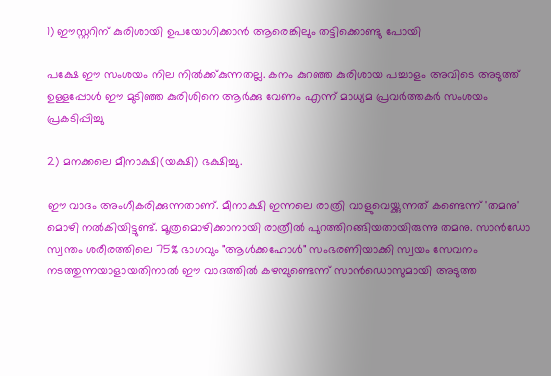1) ഈസ്റ്ററിന് കുരിശായി ഉപയോഗിക്കാന്‍ ആരെങ്കിലും തട്ടിക്കൊണ്ടു പോയി

പക്ഷേ ഈ സംശയം നില നില്‍ക്ക്കുന്നതല്ല. കനം കുറഞ്ഞ കുരിശായ പച്ചാളം അവിടെ അടുത്ത് ഉള്ളപ്പോള്‍ ഈ മുടിഞ്ഞ കുരിശിനെ ആര്‍ക്കു വേണം എന്ന് മാധ്യമ പ്രവര്‍ത്തകര്‍ സംശയം പ്രകടിപ്പിച്ചു

2) മനക്കലെ മീനാക്ഷി(യക്ഷി) ഭക്ഷിച്ചു.

ഈ വാദം അംഗീകരിക്കുന്നതാണ്. മീനാക്ഷി ഇന്നലെ രാത്രി വാളുവെയ്ക്കുന്നത് കണ്ടെന്ന് 'തമനു' മൊഴി നല്‍കിയിട്ടുണ്ട്. മൂത്രമൊഴിക്കാനായി രാത്രീല്‍ പുറത്തിറങ്ങിയതായിരുന്നു തമനു. സാന്‍ഡോ സ്വന്തം ശരീരത്തിലെ 75% ഭാഗവും "ആള്‍ക്കഹോള്‍" സംഭരണിയാക്കി സ്വയം സേവനം നടത്തുന്നയാളായതിനാല്‍ ഈ വാദത്തില്‍ കഴമ്പുണ്ടെന്ന് സാന്‍ഡൊസുമായി അടുത്ത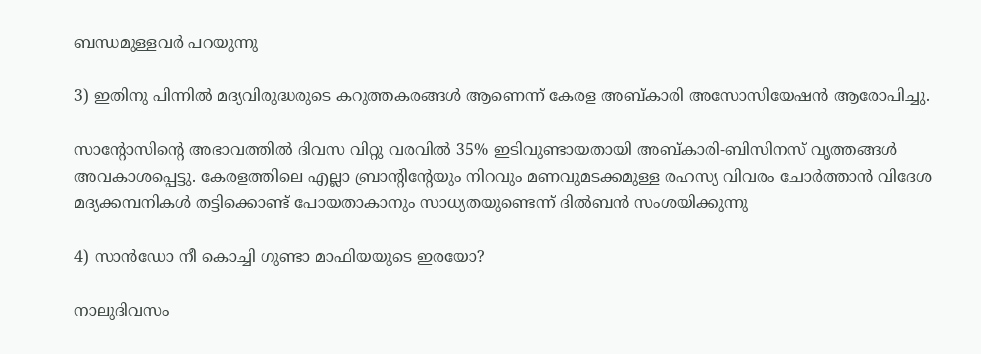ബന്ധമുള്ളവര്‍ പറയുന്നു

3) ഇതിനു പിന്നില്‍ മദ്യവിരുദ്ധരുടെ കറുത്തകരങ്ങള്‍ ആണെന്ന് കേരള അബ്കാരി അസോസിയേഷന്‍ ആരോപിച്ചു.

സാന്റോസിന്റെ അഭാവത്തില്‍ ദിവസ വിറ്റു വരവില്‍ 35% ഇടിവുണ്ടായതായി അബ്കാരി-ബിസിനസ് വൃത്തങ്ങള്‍ അവകാശപ്പെട്ടു. കേരളത്തിലെ എല്ലാ ബ്രാന്റിന്റേയും നിറവും മണവുമടക്കമുള്ള രഹസ്യ വിവരം ചോര്‍ത്താന്‍ വിദേശ മദ്യക്കമ്പനികള്‍ തട്ടിക്കൊണ്ട് പോയതാകാനും സാധ്യതയുണ്ടെന്ന് ദില്‍ബന്‍ സംശയിക്കുന്നു

4) സാന്‍ഡോ നീ കൊച്ചി ഗുണ്ടാ മാഫിയയുടെ ഇരയോ?

നാലുദിവസം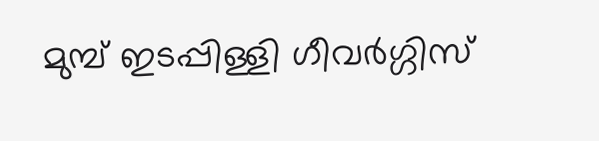മുമ്പ് ഇടപ്പിള്ളി ഗീവര്‍ഗ്ഗിസ്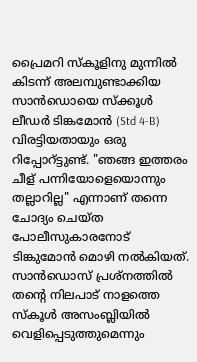പ്രൈമറി സ്‌കൂളിനു മുന്നില്‍ കിടന്ന് അലമ്പുണ്ടാക്കിയ സാന്‍ഡൊയെ സ്‌ക്കൂള്‍ ലീഡര്‍ ടിങ്കമോന്‍ (Std 4-B) വിരട്ടിയതായും ഒരു റിപ്പോറ്ട്ടുണ്ട്. "ഞങ്ങ ഇത്തരം ചീള് പന്നിയോളെയൊന്നും തല്ലാറില്ല" എന്നാണ് തന്നെ ചോദ്യം ചെയ്ത പോലീസുകാരനോട് ടിങ്കുമോന്‍ മൊഴി നല്‍കിയത്. സാന്‍ഡൊസ് പ്രശ്നത്തില്‍ തന്റെ നിലപാട് നാളത്തെ സ്‌കൂള്‍ അസംബ്ലിയില്‍ വെളിപ്പെടുത്തുമെന്നും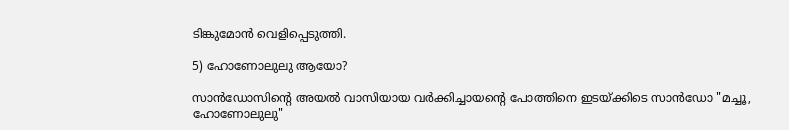ടിങ്കുമോന്‍ വെളിപ്പെടുത്തി.

5) ഹോണോലുലു ആയോ?

സാന്‍ഡോസിന്റെ അയല്‍ വാസിയായ വര്‍ക്കിച്ചായന്റെ പോത്തിനെ ഇടയ്ക്കിടെ സാന്‍ഡോ "മച്ചൂ, ഹോണോലുലു"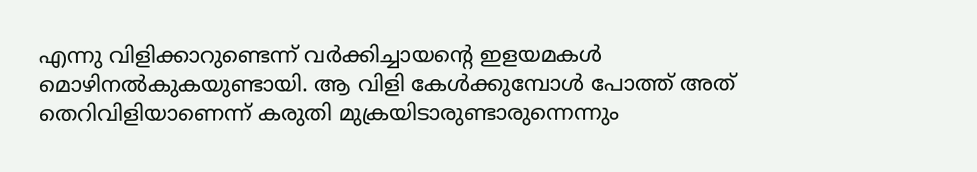എന്നു വിളിക്കാറുണ്ടെന്ന് വര്‍ക്കിച്ചായന്റെ ഇളയമകള്‍ മൊഴിനല്‍കുകയുണ്ടായി. ആ വിളി കേള്‍ക്കുമ്പോള്‍ പോത്ത് അത് തെറിവിളിയാണെന്ന് കരുതി മുക്രയിടാരുണ്ടാരുന്നെന്നും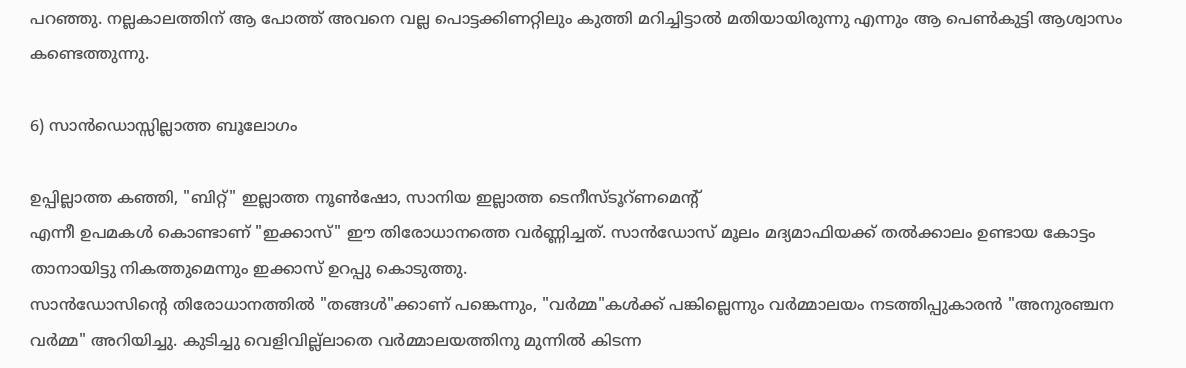പറഞ്ഞു. നല്ലകാലത്തിന് ആ പോത്ത് അവനെ വല്ല പൊട്ടക്കിണറ്റിലും കുത്തി മറിച്ചിട്ടാല്‍ മതിയായിരുന്നു എന്നും ആ പെണ്‍കുട്ടി ആശ്വാസം കണ്ടെത്തുന്നു.

6) സാന്‍ഡൊസ്സില്ലാത്ത ബൂലോഗം

ഉപ്പില്ലാത്ത കഞ്ഞി, "ബിറ്റ്" ഇല്ലാത്ത നൂണ്‍ഷോ, സാനിയ ഇല്ലാത്ത ടെനീസ്‌ടൂറ്ണമെന്റ്
എന്നീ ഉപമകള്‍‍ കൊണ്ടാണ് "ഇക്കാസ്" ഈ തിരോധാനത്തെ വര്‍ണ്ണിച്ചത്. സാന്‍ഡോസ് മൂലം മദ്യമാഫിയക്ക് തല്‍ക്കാലം ഉണ്ടായ കോട്ടം താനായിട്ടു നികത്തുമെന്നും ഇക്കാസ് ഉറപ്പു കൊടുത്തു.
സാന്‍ഡോസിന്റെ തിരോധാനത്തില്‍ "തങ്ങള്‍"ക്കാണ് പങ്കെന്നും, "വര്‍മ്മ"കള്‍ക്ക് പങ്കില്ലെന്നും വര്‍മ്മാലയം നടത്തിപ്പുകാരന്‍ "അനുരഞ്ചന വര്‍മ്മ" അറിയിച്ചു. കുടിച്ചു വെളിവില്ല്ലാതെ വര്‍മ്മാലയത്തിനു മുന്നില്‍ കിടന്ന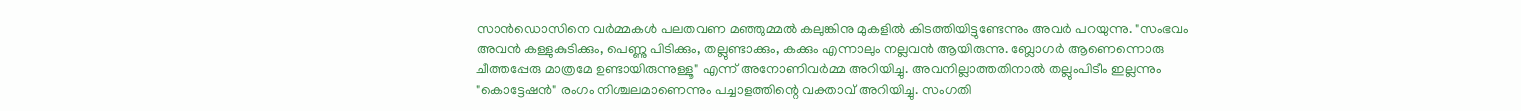സാന്‍ഡൊസിനെ വര്‍മ്മകള്‍ പലതവണ മഞ്ഞുമ്മല്‍ കലുങ്കിനു മുകളില്‍ കിടത്തിയിട്ടുണ്ടേന്നും അവര്‍ പറയുന്നു. "സംഭവം അവന്‍ കള്ളുകുടിക്കും, പെണ്ണു പിടിക്കും, തല്ലുണ്ടാക്കും, കക്കും എന്നാലും നല്ലവന്‍ ആയിരുന്നു. ബ്ലോഗര്‍ ആണെന്നൊരു ചീത്തപ്പേരു മാത്രമേ ഉണ്ടായിരുന്നുള്ളൂ" എന്ന് അനോണിവര്‍മ്മ അറിയിച്ചു. അവനില്ലാത്തതിനാല്‍ തല്ലും‌പിടീം ഇല്ലന്നും "കൊട്ടേഷന്‍" രംഗം നിശ്ചലമാണെന്നും പച്ചാളത്തിന്റെ വക്താവ് അറിയിച്ചു. സംഗതി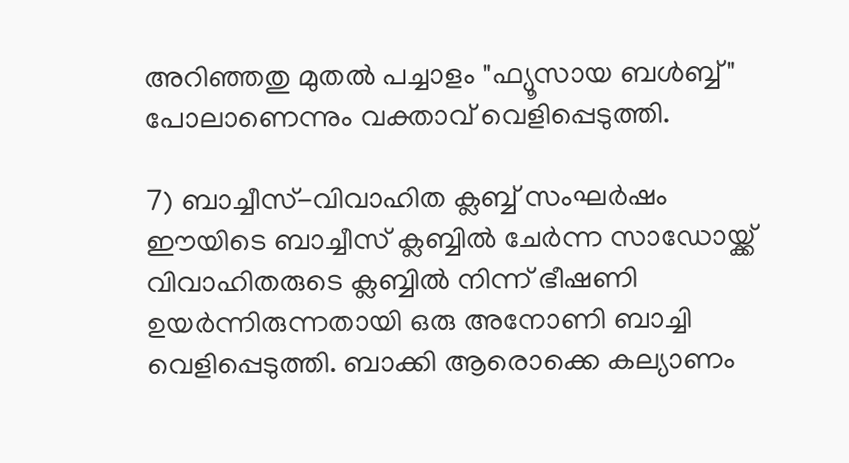അറിഞ്ഞതു മുതല്‍ പച്ചാളം "ഫ്യൂസായ ബള്‍ബ്ബ്" പോലാണെന്നും വക്താവ് വെളിപ്പെടുത്തി.

7) ബാച്ചീസ്-വിവാഹിത ക്ലബ്ബ് സംഘര്‍ഷം
ഈയിടെ ബാച്ചീസ് ക്ലബ്ബില്‍ ചേര്‍ന്ന സാഡോയ്ക്ക് വിവാഹിതരുടെ ക്ലബ്ബില്‍ നിന്ന് ഭീഷണി ഉയര്‍ന്നിരുന്നതായി ഒരു അനോണി ബാച്ചി വെളിപ്പെടുത്തി. ബാക്കി ആരൊക്കെ കല്യാണം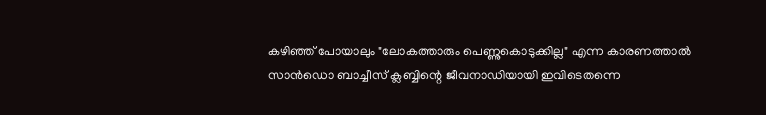കഴിഞ്ഞ് പോയാലും "ലോകത്താരും പെണ്ണുകൊടുക്കില്ല" എന്ന കാരണത്താല്‍ സാന്‍ഡൊ ബാച്ചീസ് ക്ലബ്ബിന്റെ ജീവനാഡിയായി ഇവിടെതന്നെ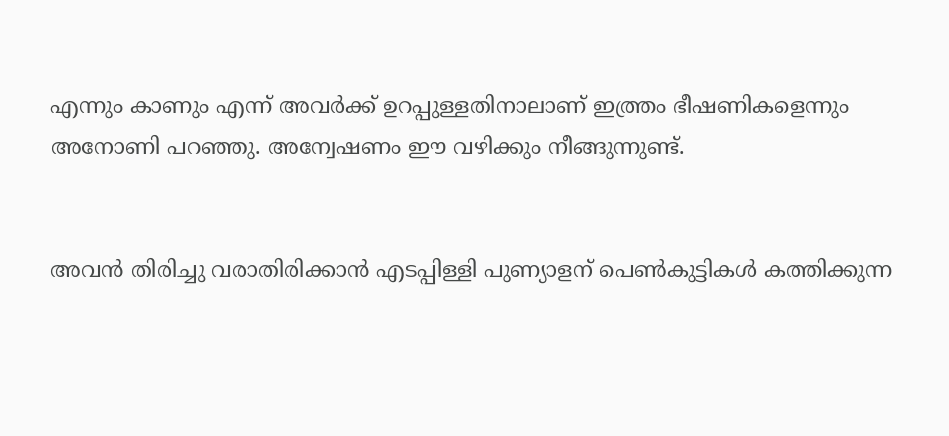എന്നും കാണും എന്ന് അവര്‍ക്ക് ഉറപ്പുള്ളതിനാലാണ് ഇത്ത്രം ഭീഷണികളെന്നും അനോണി പറഞ്ഞു. അന്വേഷണം ഈ വഴിക്കും നീങ്ങുന്നുണ്ട്.


അവന്‍ തിരിച്ചു വരാതിരിക്കാന്‍ എടപ്പിള്ളി പുണ്യാളന് പെണ്‍കുട്ടികള്‍ കത്തിക്കുന്ന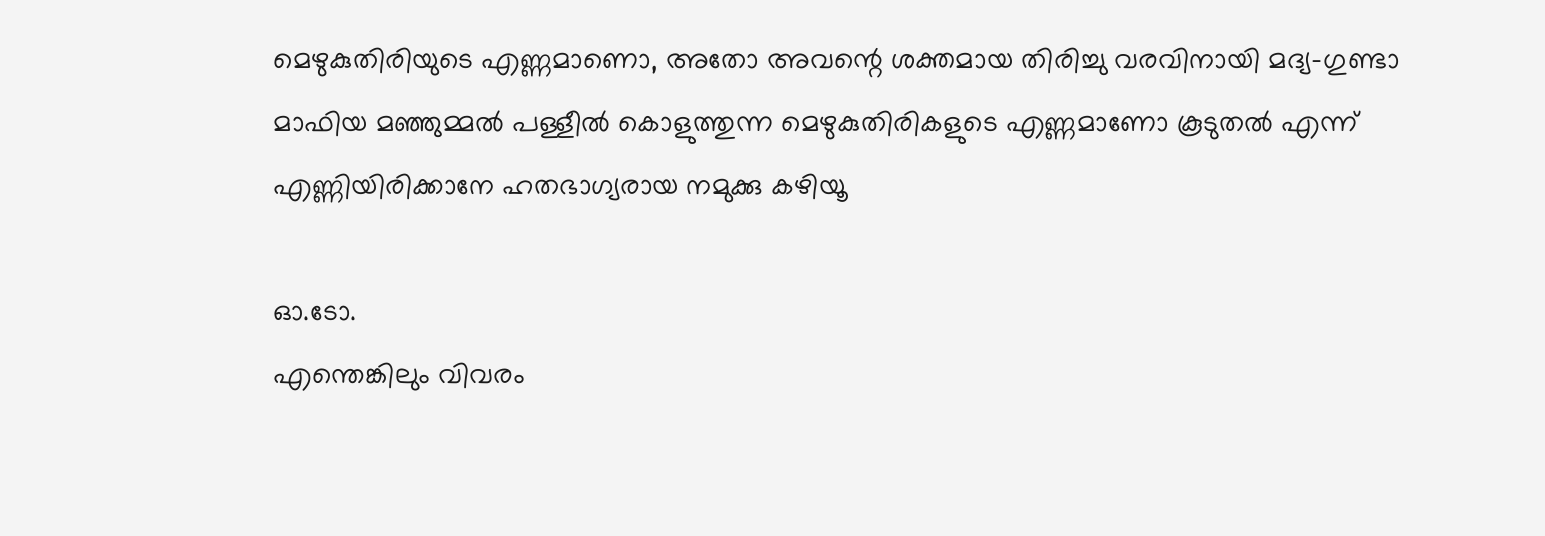മെഴുകുതിരിയുടെ എണ്ണമാണൊ, അതോ അവന്റെ ശക്തമായ തിരിച്ചു വരവിനായി മദ്യ-ഗുണ്ടാ മാഫിയ മഞ്ഞുമ്മല്‍ പള്ളീല്‍ കൊളുത്തുന്ന മെഴുകുതിരികളുടെ എണ്ണമാണോ കൂടുതല്‍ എന്ന് എണ്ണിയിരിക്കാനേ ഹതഭാഗ്യരായ നമുക്കു കഴിയൂ

ഓ.ടോ.
എന്തെങ്കിലും വിവരം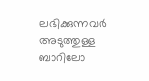ലഭിക്കുന്നവര്‍ അടുത്തുള്ള ബാറിലോ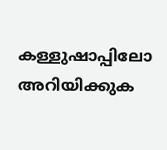കള്ളുഷാപ്പിലോ അറിയിക്കുക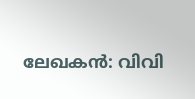ലേഖകന്‍: വിവി